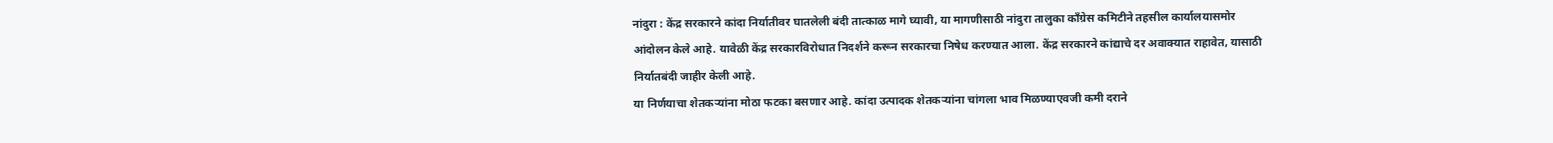नांदुरा : केंद्र सरकारने कांदा निर्यातीवर घातलेली बंदी तात्काळ मागे घ्यावी, या मागणीसाठी नांदुरा तालुका काँग्रेस कमिटीने तहसील कार्यालयासमोर आंदोलन केले आहे. यावेळी केंद्र सरकारविरोधात निदर्शने करून सरकारचा निषेध करण्यात आला. केंद्र सरकारने कांद्याचे दर अवाक्यात राहावेत, यासाठी निर्यातबंदी जाहीर केली आहे.
या निर्णयाचा शेतकऱ्यांना मोठा फटका बसणार आहे. कांदा उत्पादक शेतकऱ्यांना चांगला भाव मिळण्याएवजी कमी दराने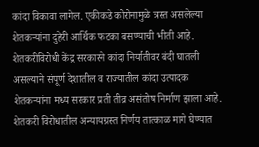कांदा विकावा लागेल. एकीकडे कोरोनामुळे त्रस्त असलेल्या शेतकऱ्यांना दुहेरी आर्थिक फटका बसण्याची भीती आहे. शेतकरीविरोधी केंद्र सरकारने कांदा निर्यातीवर बंदी घातली असल्याने संपूर्ण देशातील व राज्यातील कांदा उत्पादक शेतकऱ्यांना मध्य सरकार प्रती तीव्र असंतोष निर्माण झाला आहे.
शेतकरी विरोधातील अन्यायग्रस्त निर्णय तात्काळ मागे घेण्यात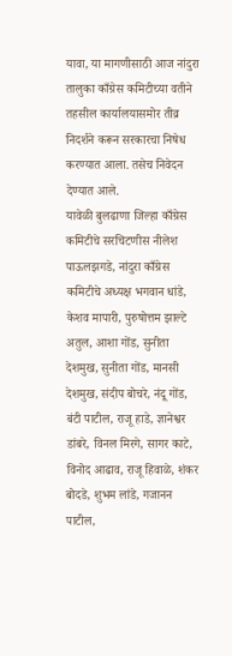यावा, या मागणीसाठी आज नांदुरा तालुका काँग्रेस कमिटीच्या वतीने तहसील कार्यालयासमोर तीव्र निदर्शने करून सरकारचा निषेध करण्यात आला. तसेच निवेदन देण्यात आले.
यावेळी बुलढाणा जिल्हा काँग्रेस कमिटीचे सरचिटणीस नीलेश पाऊलझगडे, नांदुरा काँग्रेस कमिटीचे अध्यक्ष भगवान धांडे, केशव मापारी, पुरुषोत्तम झाल्टे अतुल, आशा गोंड, सुनीता देशमुख, सुनीता गोंड, मानसी देशमुख, संदीप बोचरे, नंदू गोंड, बंटी पाटील, राजू हाडे, ज्ञानेश्वर डांबरे, विनल मिरगे, सागर काटे, विनोद आढाव, राजू हिवाळे, शंकर बोदडे, शुभम लांडे, गजानन पाटील,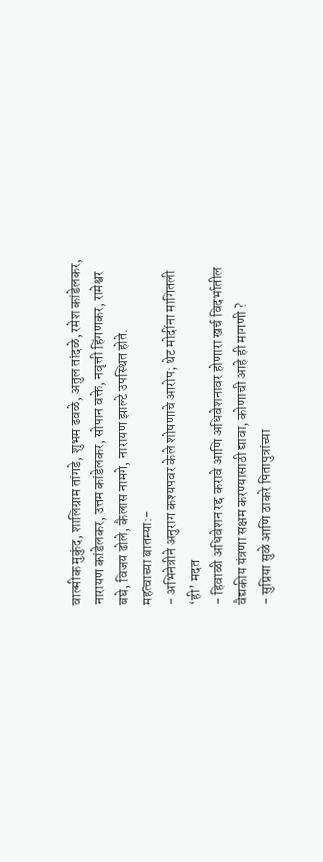वाल्मीक मुकुंद, शालिग्राम तांगडे, शुभम ढवळे, अतुल तांदळे, रमेश कांडेलकर, नारायण कांडेलकर, उत्तम कांडेलकर, सोपान वक्ते, नवृत्ती हिंगणकर, रामेश्वर बघे, विजय ढोले, कैलास नामगे, नारायण झाल्टे उपस्थित होते.
महत्वाच्या बातम्या:-
- अभिनेत्रीने अनुराग कश्यपवर केले शोषणाचे आरोप; थेट मोदींना मागितली ‘ही’ मदत
- हिवाळी अधिवेशन रद्द करावे आणि अधिवेशनावर होणारा खर्च विदर्भातील वैद्यकीय यंत्रणा सक्षम करण्यासाठी द्यावा, कोणाची आहे ही मागणी ?
- सुप्रिया सुळे आणि ठाकरे पितापुत्रांच्या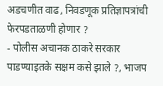अडचणीत वाढ, निवडणूक प्रतिज्ञापत्रांची फेरपडताळणी होणार ?
- पोलीस अचानक ठाकरे सरकार पाडण्याइतके सक्षम कसे झाले ?, भाजप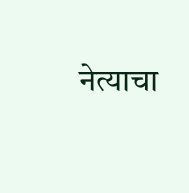नेत्याचा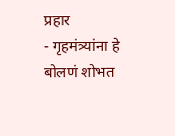प्रहार
- गृहमंत्र्यांना हे बोलणं शोभत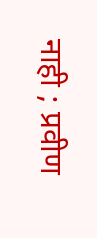नाही ; प्रवीण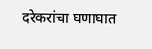दरेकरांचा घणाघात